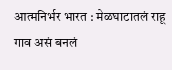आत्मनिर्भर भारत : मेळघाटातलं राहू गाव असं बनलं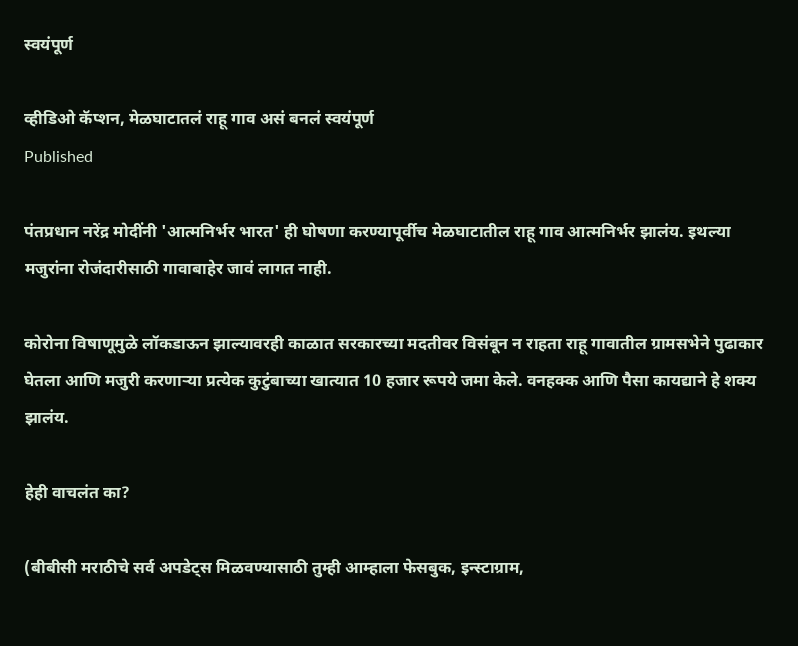स्वयंपूर्ण

व्हीडिओ कॅप्शन, मेळघाटातलं राहू गाव असं बनलं स्वयंपूर्ण
Published

पंतप्रधान नरेंद्र मोदींनी 'आत्मनिर्भर भारत' ही घोषणा करण्यापूर्वीच मेळघाटातील राहू गाव आत्मनिर्भर झालंय. इथल्या मजुरांना रोजंदारीसाठी गावाबाहेर जावं लागत नाही.

कोरोना विषाणूमुळे लॉकडाऊन झाल्यावरही काळात सरकारच्या मदतीवर विसंबून न राहता राहू गावातील ग्रामसभेने पुढाकार घेतला आणि मजुरी करणाऱ्या प्रत्येक कुटुंबाच्या खात्यात 10 हजार रूपये जमा केले. वनहक्क आणि पैसा कायद्याने हे शक्य झालंय.

हेही वाचलंत का?

(बीबीसी मराठीचे सर्व अपडेट्स मिळवण्यासाठी तुम्ही आम्हाला फेसबुक, इन्स्टाग्राम,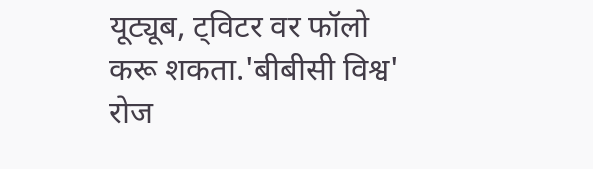यूट्यूब, ट्विटर वर फॉलो करू शकता.'बीबीसी विश्व' रोज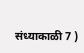संध्याकाळी 7 )